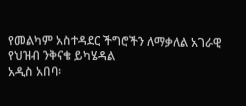የመልካም አስተዳደር ችግሮችን ለማቃለል አገራዊ የህዝብ ንቅናቄ ይካሄዳል
አዲስ አበባ፡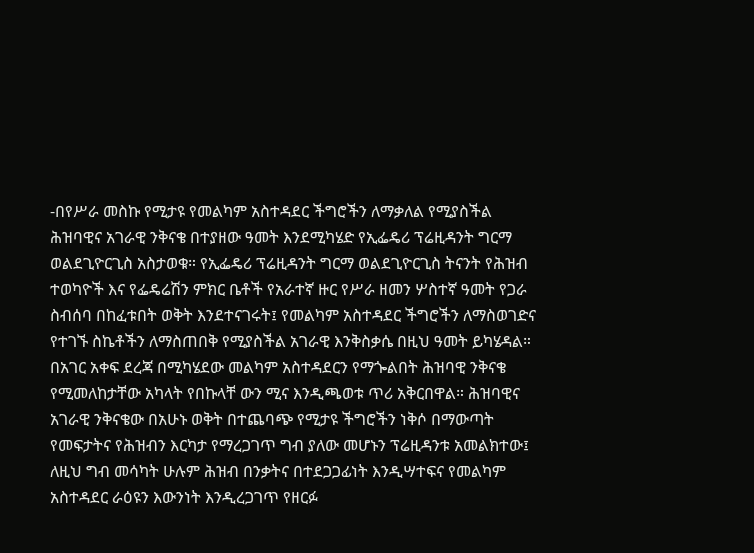-በየሥራ መስኩ የሚታዩ የመልካም አስተዳደር ችግሮችን ለማቃለል የሚያስችል ሕዝባዊና አገራዊ ንቅናቄ በተያዘው ዓመት እንደሚካሄድ የኢፌዴሪ ፕሬዚዳንት ግርማ ወልደጊዮርጊስ አስታወቁ። የኢፌዴሪ ፕሬዚዳንት ግርማ ወልደጊዮርጊስ ትናንት የሕዝብ ተወካዮች እና የፌዴሬሽን ምክር ቤቶች የአራተኛ ዙር የሥራ ዘመን ሦስተኛ ዓመት የጋራ ስብሰባ በከፈቱበት ወቅት እንደተናገሩት፤ የመልካም አስተዳደር ችግሮችን ለማስወገድና የተገኙ ስኬቶችን ለማስጠበቅ የሚያስችል አገራዊ እንቅስቃሴ በዚህ ዓመት ይካሄዳል። በአገር አቀፍ ደረጃ በሚካሄደው መልካም አስተዳደርን የማጐልበት ሕዝባዊ ንቅናቄ የሚመለከታቸው አካላት የበኩላቸ ውን ሚና እንዲጫወቱ ጥሪ አቅርበዋል። ሕዝባዊና አገራዊ ንቅናቄው በአሁኑ ወቅት በተጨባጭ የሚታዩ ችግሮችን ነቅሶ በማውጣት የመፍታትና የሕዝብን እርካታ የማረጋገጥ ግብ ያለው መሆኑን ፕሬዚዳንቱ አመልክተው፤ ለዚህ ግብ መሳካት ሁሉም ሕዝብ በንቃትና በተደጋጋፊነት እንዲሣተፍና የመልካም አስተዳደር ራዕዩን እውንነት እንዲረጋገጥ የዘርፉ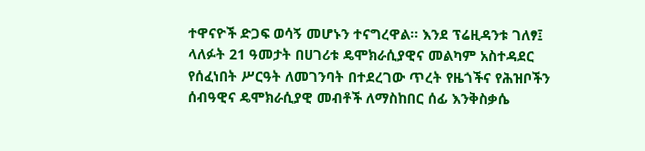ተዋናዮች ድጋፍ ወሳኝ መሆኑን ተናግረዋል። እንደ ፕሬዚዳንቱ ገለፃ፤ ላለፉት 21 ዓመታት በሀገሪቱ ዴሞክራሲያዊና መልካም አስተዳደር የሰፈነበት ሥርዓት ለመገንባት በተደረገው ጥረት የዜጎችና የሕዝቦችን ሰብዓዊና ዴሞክራሲያዊ መብቶች ለማስከበር ሰፊ እንቅስቃሴ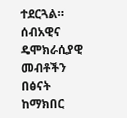ተደርጓል። ሰብአዊና ዴሞክራሲያዊ መብቶችን በፅናት ከማክበር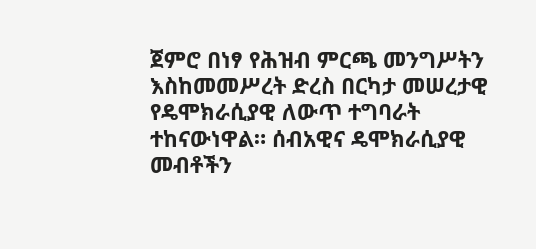ጀምሮ በነፃ የሕዝብ ምርጫ መንግሥትን እስከመመሥረት ድረስ በርካታ መሠረታዊ የዴሞክራሲያዊ ለውጥ ተግባራት ተከናውነዋል። ሰብአዊና ዴሞክራሲያዊ መብቶችን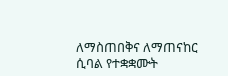ለማስጠበቅና ለማጠናከር ሲባል የተቋቋሙት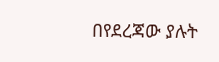በየደረጃው ያሉት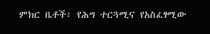ምክር ቤቶች፣ የሕግ ተርጓሚና የአስፈፃሚው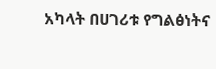አካላት በሀገሪቱ የግልፅነትና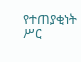የተጠያቂነት ሥር